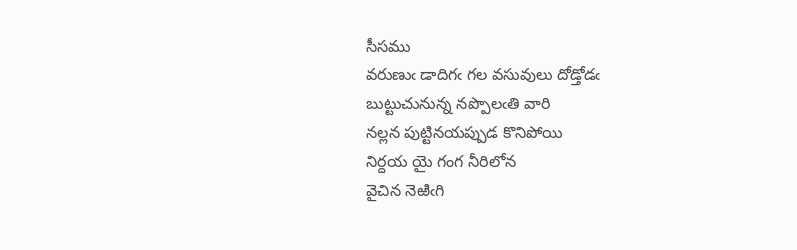సీసము
వరుణుఁ డాదిగఁ గల వసువులు దోడ్తోడఁ
బుట్టుచునున్న నప్పొలఁతి వారి
నల్లన పుట్టినయప్పుడ కొనిపోయి
నిర్దయ యై గంగ నీరిలోన
వైచిన నెఱిఁగి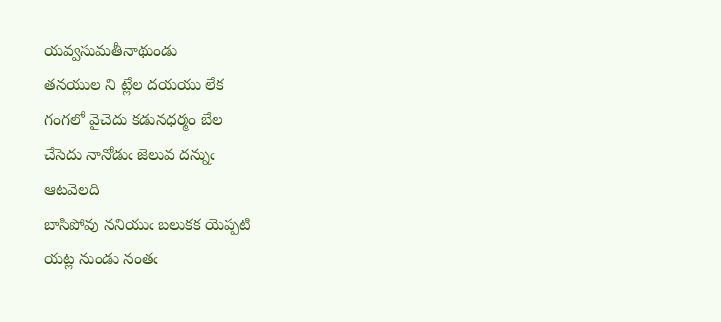యవ్వసుమతీనాథుండు
తనయుల ని ట్లేల దయయు లేక
గంగలో వైచెదు కడునధర్మం బేల
చేసెదు నానోడుఁ జెలువ దన్నుఁ
ఆటవెలది
బాసిపోవు ననియుఁ బలుకక యెప్పటి
యట్ల నుండు నంతఁ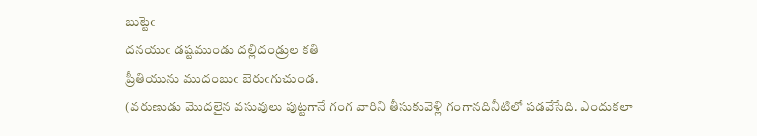బుట్టెఁ
దనయుఁ డష్టముండు దల్లిదండ్రుల కతి
ప్రీతియును ముదంబుఁ బెరుఁగుచుండ.
(వరుణుడు మొదలైన వసువులు పుట్టగానే గంగ వారిని తీసుకువెళ్లి గంగానదినీటిలో పడవేసేది. ఎందుకలా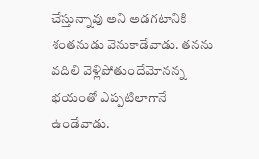చేస్తున్నావు అని అడగటానికి శంతనుడు వెనుకాడేవాడు. తనను వదిలి వెళ్లిపోతుందేమోనన్న భయంతో ఎప్పటిలాగానే ఉండేవాడు.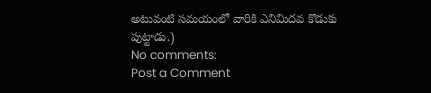అటువంటి సమయంలో వారికి ఎనిమిదవ కొడుకు పుట్టాడు.)
No comments:
Post a Comment